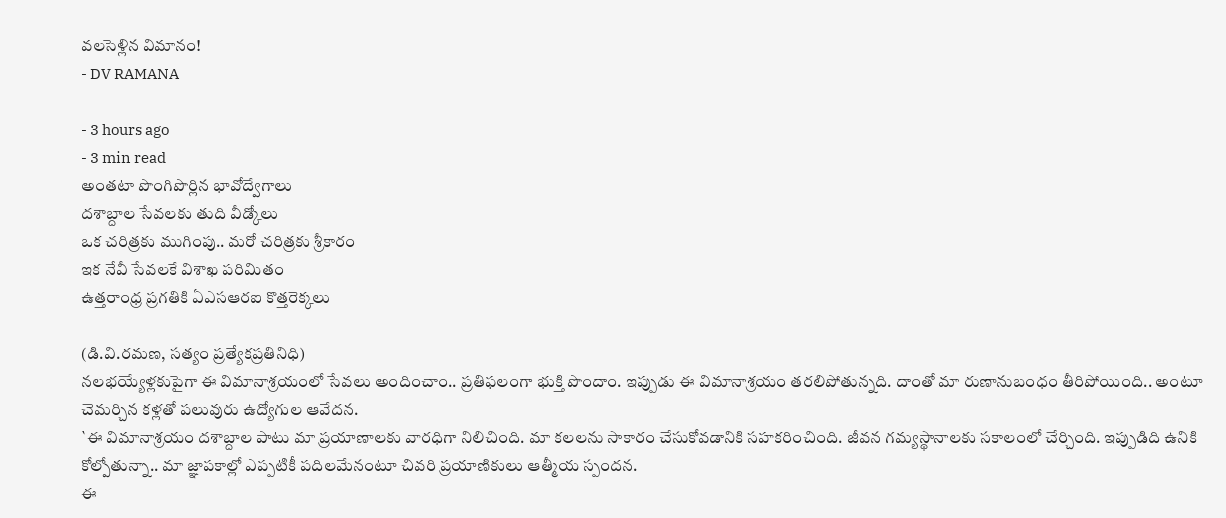వలసెళ్లిన విమానం!
- DV RAMANA

- 3 hours ago
- 3 min read
అంతటా పొంగిపొర్లిన భావోద్వేగాలు
దశాబ్దాల సేవలకు తుది వీడ్కోలు
ఒక చరిత్రకు ముగింపు.. మరో చరిత్రకు శ్రీకారం
ఇక నేవీ సేవలకే విశాఖ పరిమితం
ఉత్తరాంధ్ర ప్రగతికి ఏఎసఆరఐ కొత్తరెక్కలు

(డి.వి.రమణ, సత్యం ప్రత్యేకప్రతినిధి)
నలభయ్యేళ్లకుపైగా ఈ విమానాశ్రయంలో సేవలు అందించాం.. ప్రతిఫలంగా భుక్తి పొందాం. ఇప్పుడు ఈ విమానాశ్రయం తరలిపోతున్నది. దాంతో మా రుణానుబంధం తీరిపోయింది.. అంటూ చెమర్చిన కళ్లతో పలువురు ఉద్యోగుల ఆవేదన.
`ఈ విమానాశ్రయం దశాబ్దాల పాటు మా ప్రయాణాలకు వారధిగా నిలిచింది. మా కలలను సాకారం చేసుకోవడానికి సహకరించింది. జీవన గమ్యస్థానాలకు సకాలంలో చేర్చింది. ఇప్పుడిది ఉనికి కోల్పోతున్నా.. మా జ్ఞాపకాల్లో ఎప్పటికీ పదిలమేనంటూ చివరి ప్రయాణికులు ఆత్మీయ స్పందన.
ఈ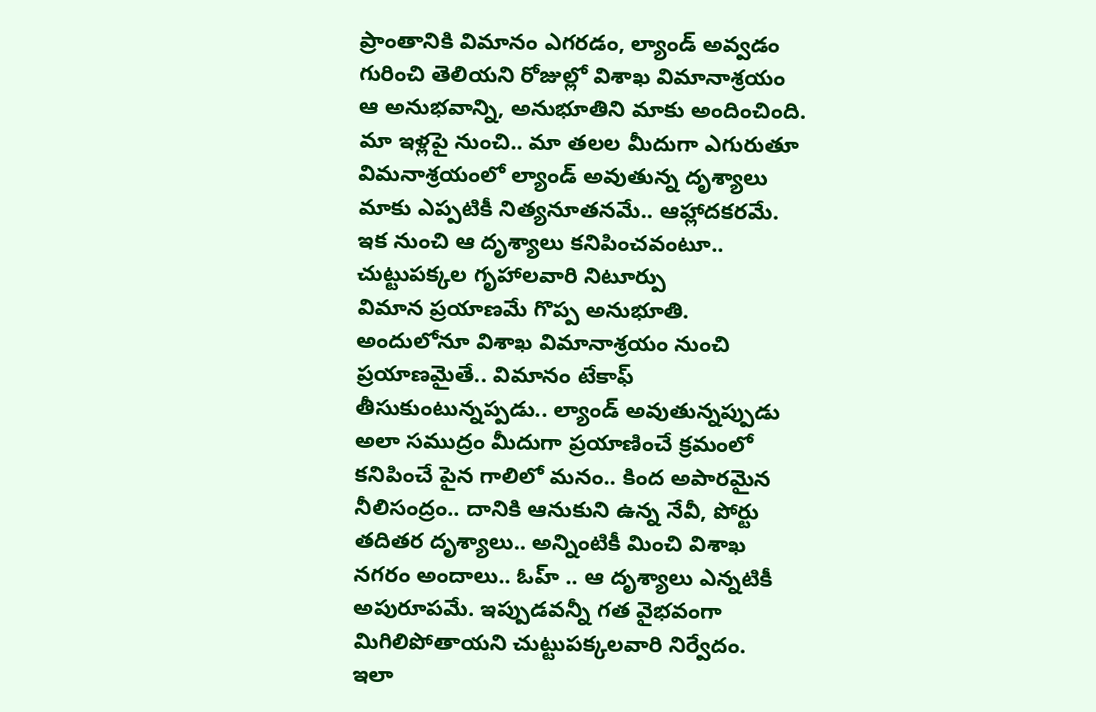ప్రాంతానికి విమానం ఎగరడం, ల్యాండ్ అవ్వడం గురించి తెలియని రోజుల్లో విశాఖ విమానాశ్రయం ఆ అనుభవాన్ని, అనుభూతిని మాకు అందించింది. మా ఇళ్లపై నుంచి.. మా తలల మీదుగా ఎగురుతూ విమనాశ్రయంలో ల్యాండ్ అవుతున్న దృశ్యాలు మాకు ఎప్పటికీ నిత్యనూతనమే.. ఆహ్లాదకరమే. ఇక నుంచి ఆ దృశ్యాలు కనిపించవంటూ.. చుట్టుపక్కల గృహాలవారి నిటూర్పు
విమాన ప్రయాణమే గొప్ప అనుభూతి. అందులోనూ విశాఖ విమానాశ్రయం నుంచి ప్రయాణమైతే.. విమానం టేకాఫ్ తీసుకుంటున్నప్పడు.. ల్యాండ్ అవుతున్నప్పుడు అలా సముద్రం మీదుగా ప్రయాణించే క్రమంలో కనిపించే పైన గాలిలో మనం.. కింద అపారమైన నీలిసంద్రం.. దానికి ఆనుకుని ఉన్న నేవీ, పోర్టు తదితర దృశ్యాలు.. అన్నింటికీ మించి విశాఖ నగరం అందాలు.. ఓహ్ .. ఆ దృశ్యాలు ఎన్నటికీ అపురూపమే. ఇప్పుడవన్నీ గత వైభవంగా మిగిలిపోతాయని చుట్టుపక్కలవారి నిర్వేదం.
ఇలా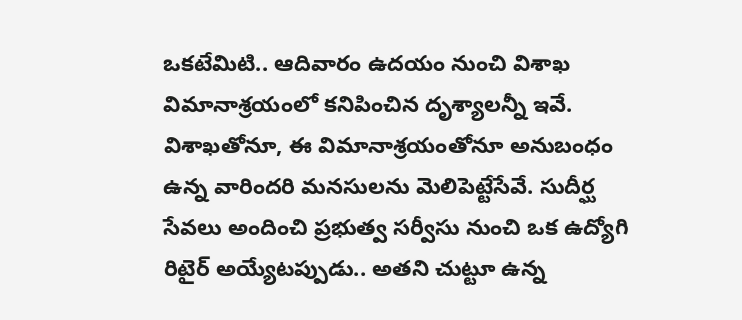ఒకటేమిటి.. ఆదివారం ఉదయం నుంచి విశాఖ విమానాశ్రయంలో కనిపించిన దృశ్యాలన్నీ ఇవే. విశాఖతోనూ, ఈ విమానాశ్రయంతోనూ అనుబంధం ఉన్న వారిందరి మనసులను మెలిపెట్టేసేవే. సుదీర్ఘ సేవలు అందించి ప్రభుత్వ సర్వీసు నుంచి ఒక ఉద్యోగి రిటైర్ అయ్యేటప్పుడు.. అతని చుట్టూ ఉన్న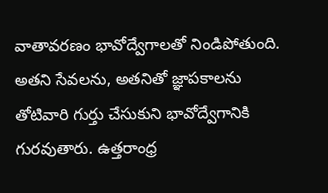వాతావరణం భావోద్వేగాలతో నిండిపోతుంది. అతని సేవలను, అతనితో జ్ఞాపకాలను తోటివారి గుర్తు చేసుకుని భావోద్వేగానికి గురవుతారు. ఉత్తరాంధ్ర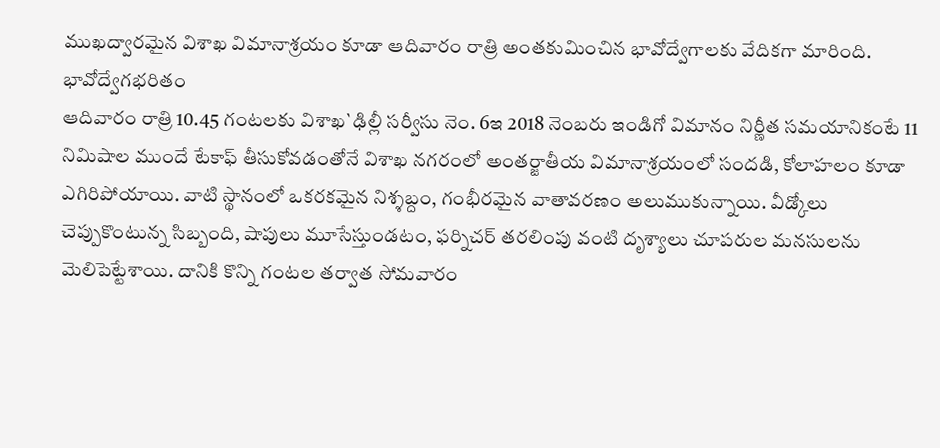ముఖద్వారమైన విశాఖ విమానాశ్రయం కూడా ఆదివారం రాత్రి అంతకుమించిన భావోద్వేగాలకు వేదికగా మారింది.
భావోద్వేగభరితం
ఆదివారం రాత్రి 10.45 గంటలకు విశాఖ`ఢిల్లీ సర్వీసు నెం. 6ఇ 2018 నెంబరు ఇండిగో విమానం నిర్ణీత సమయానికంటే 11 నిమిషాల ముందే టేకాఫ్ తీసుకోవడంతోనే విశాఖ నగరంలో అంతర్జాతీయ విమానాశ్రయంలో సందడి, కోలాహలం కూడా ఎగిరిపోయాయి. వాటి స్థానంలో ఒకరకమైన నిశ్శబ్దం, గంభీరమైన వాతావరణం అలుముకున్నాయి. వీడ్కోలు చెప్పుకొంటున్న సిబ్బంది, షాపులు మూసేస్తుండటం, ఫర్నిచర్ తరలింపు వంటి దృశ్యాలు చూపరుల మనసులను మెలిపెట్టేశాయి. దానికి కొన్ని గంటల తర్వాత సోమవారం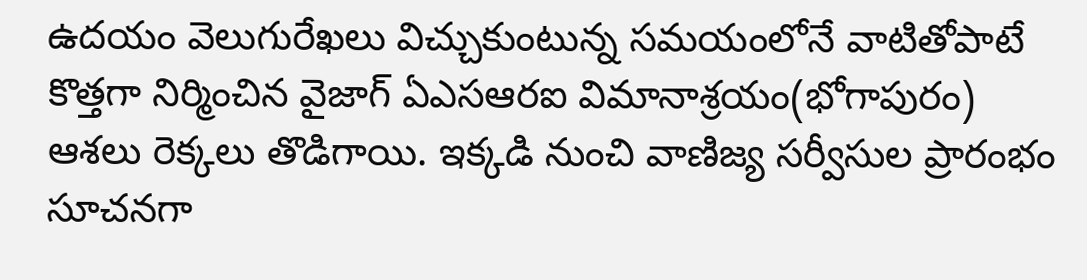ఉదయం వెలుగురేఖలు విచ్చుకుంటున్న సమయంలోనే వాటితోపాటే కొత్తగా నిర్మించిన వైజాగ్ ఏఎసఆరఐ విమానాశ్రయం(భోగాపురం) ఆశలు రెక్కలు తొడిగాయి. ఇక్కడి నుంచి వాణిజ్య సర్వీసుల ప్రారంభం సూచనగా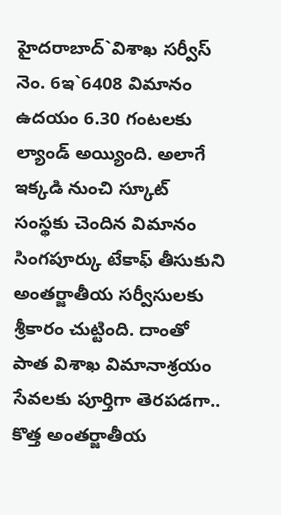హైదరాబాద్`విశాఖ సర్వీస్ నెం. 6ఇ`6408 విమానం ఉదయం 6.30 గంటలకు ల్యాండ్ అయ్యింది. అలాగే ఇక్కడి నుంచి స్కూట్ సంస్థకు చెందిన విమానం సింగపూర్కు టేకాఫ్ తీసుకుని అంతర్జాతీయ సర్వీసులకు శ్రీకారం చుట్టింది. దాంతో పాత విశాఖ విమానాశ్రయం సేవలకు పూర్తిగా తెరపడగా.. కొత్త అంతర్జాతీయ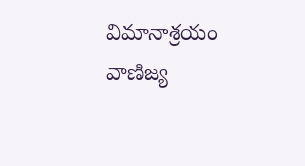విమానాశ్రయం వాణిజ్య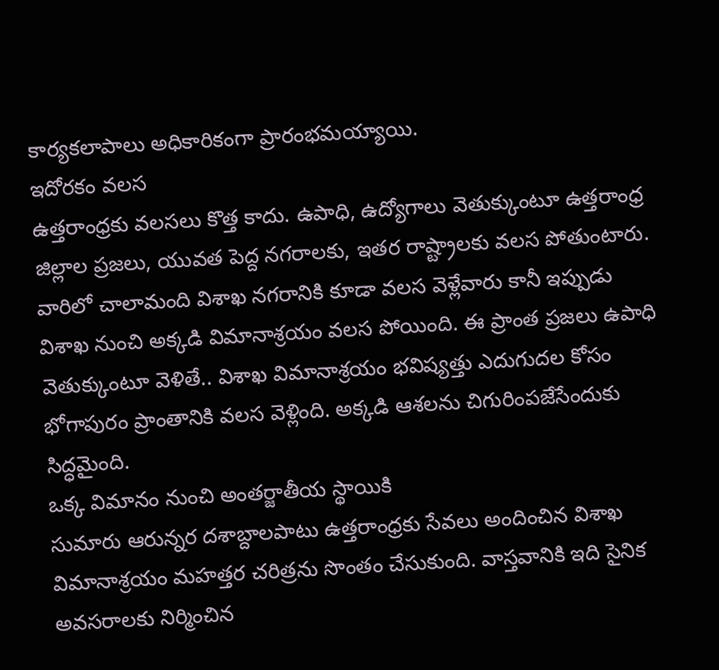కార్యకలాపాలు అధికారికంగా ప్రారంభమయ్యాయి.
ఇదోరకం వలస
ఉత్తరాంధ్రకు వలసలు కొత్త కాదు. ఉపాధి, ఉద్యోగాలు వెతుక్కుంటూ ఉత్తరాంధ్ర జిల్లాల ప్రజలు, యువత పెద్ద నగరాలకు, ఇతర రాష్ట్రాలకు వలస పోతుంటారు. వారిలో చాలామంది విశాఖ నగరానికి కూడా వలస వెళ్లేవారు కానీ ఇప్పుడు విశాఖ నుంచి అక్కడి విమానాశ్రయం వలస పోయింది. ఈ ప్రాంత ప్రజలు ఉపాధి వెతుక్కుంటూ వెళితే.. విశాఖ విమానాశ్రయం భవిష్యత్తు ఎదుగుదల కోసం భోగాపురం ప్రాంతానికి వలస వెళ్లింది. అక్కడి ఆశలను చిగురింపజేసేందుకు సిద్ధమైంది.
ఒక్క విమానం నుంచి అంతర్జాతీయ స్థాయికి
సుమారు ఆరున్నర దశాబ్దాలపాటు ఉత్తరాంధ్రకు సేవలు అందించిన విశాఖ విమానాశ్రయం మహత్తర చరిత్రను సొంతం చేసుకుంది. వాస్తవానికి ఇది సైనిక అవసరాలకు నిర్మించిన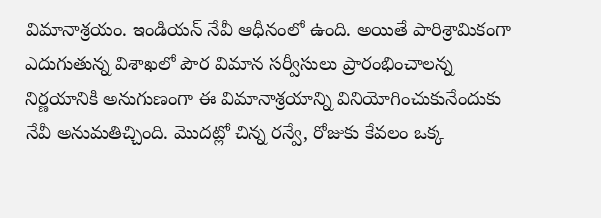విమానాశ్రయం. ఇండియన్ నేవీ ఆధీనంలో ఉంది. అయితే పారిశ్రామికంగా ఎదుగుతున్న విశాఖలో పౌర విమాన సర్వీసులు ప్రారంభించాలన్న నిర్ణయానికి అనుగుణంగా ఈ విమానాశ్రయాన్ని వినియోగించుకునేందుకు నేవీ అనుమతిచ్చింది. మొదట్లో చిన్న రన్వే, రోజుకు కేవలం ఒక్క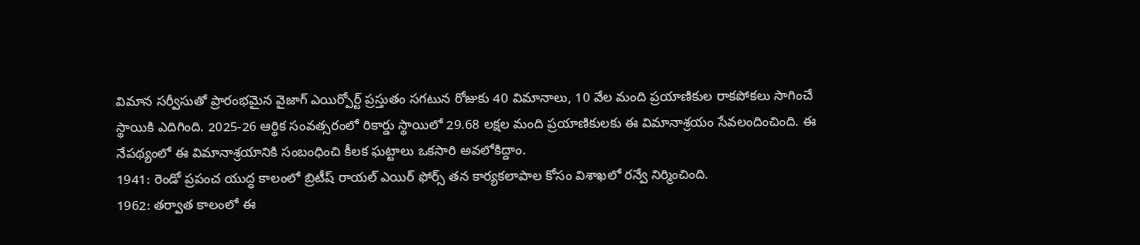విమాన సర్వీసుతో ప్రారంభమైన వైజాగ్ ఎయిర్పోర్ట్ ప్రస్తుతం సగటున రోజుకు 40 విమానాలు, 10 వేల మంది ప్రయాణికుల రాకపోకలు సాగించే స్థాయికి ఎదిగింది. 2025-26 ఆర్థిక సంవత్సరంలో రికార్డు స్థాయిలో 29.68 లక్షల మంది ప్రయాణికులకు ఈ విమానాశ్రయం సేవలందించింది. ఈ నేపథ్యంలో ఈ విమానాశ్రయానికి సంబంధించి కీలక ఘట్టాలు ఒకసారి అవలోకిద్దాం.
1941: రెండో ప్రపంచ యుద్ధ కాలంలో బ్రిటీష్ రాయల్ ఎయిర్ ఫోర్స్ తన కార్యకలాపాల కోసం విశాఖలో రన్వే నిర్మించింది.
1962: తర్వాత కాలంలో ఈ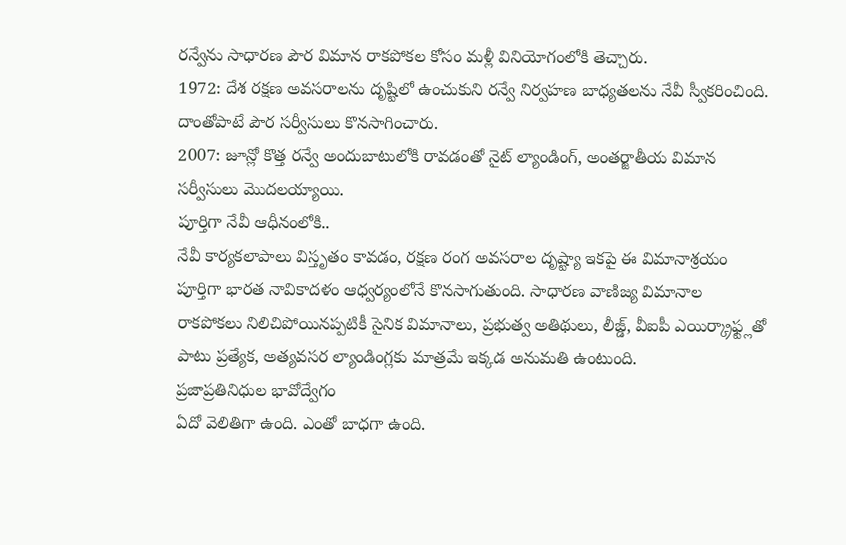రన్వేను సాధారణ పౌర విమాన రాకపోకల కోసం మళ్లీ వినియోగంలోకి తెచ్చారు.
1972: దేశ రక్షణ అవసరాలను దృష్టిలో ఉంచుకుని రన్వే నిర్వహణ బాధ్యతలను నేవీ స్వీకరించింది. దాంతోపాటే పౌర సర్వీసులు కొనసాగించారు.
2007: జూన్లో కొత్త రన్వే అందుబాటులోకి రావడంతో నైట్ ల్యాండింగ్, అంతర్జాతీయ విమాన సర్వీసులు మొదలయ్యాయి.
పూర్తిగా నేవీ ఆధీనంలోకి..
నేవీ కార్యకలాపాలు విస్తృతం కావడం, రక్షణ రంగ అవసరాల దృష్ట్యా ఇకపై ఈ విమానాశ్రయం పూర్తిగా భారత నావికాదళం ఆధ్వర్యంలోనే కొనసాగుతుంది. సాధారణ వాణిజ్య విమానాల రాకపోకలు నిలిచిపోయినప్పటికీ సైనిక విమానాలు, ప్రభుత్వ అతిథులు, లీజ్డ్, వీఐపీ ఎయిర్క్రాఫ్ట్లతో పాటు ప్రత్యేక, అత్యవసర ల్యాండింగ్లకు మాత్రమే ఇక్కడ అనుమతి ఉంటుంది.
ప్రజాప్రతినిధుల భావోద్వేగం
ఏదో వెలితిగా ఉంది. ఎంతో బాధగా ఉంది.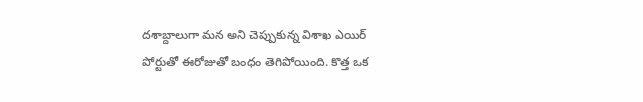దశాబ్దాలుగా మన అని చెప్పుకున్న విశాఖ ఎయిర్ పోర్టుతో ఈరోజుతో బంధం తెగిపోయింది. కొత్త ఒక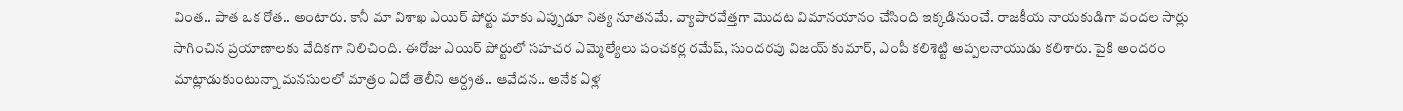వింత.. పాత ఒక రోత.. అంటారు. కానీ మా విశాఖ ఎయిర్ పోర్టు మాకు ఎప్పుడూ నిత్య నూతనమే. వ్యాపారవేత్తగా మొదట విమానయానం చేసింది ఇక్కడినుంచే. రాజకీయ నాయకుడిగా వందల సార్లు సాగించిన ప్రయాణాలకు వేదికగా నిలిచింది. ఈరోజు ఎయిర్ పోర్టులో సహచర ఎమ్మెల్యేలు పంచకర్ల రమేష్, సుందరపు విజయ్ కుమార్, ఎంపీ కలిశెట్టి అప్పలనాయుడు కలిశారు. పైకి అందరం మాట్లాడుకుంటున్నా మనసులలో మాత్రం ఏదో తెలీని ఆర్ద్రత.. ఆవేదన.. అనేక ఏళ్ల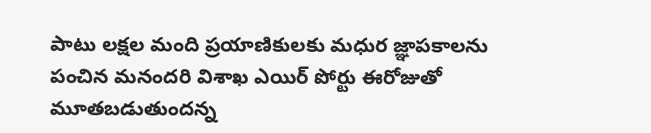పాటు లక్షల మంది ప్రయాణికులకు మధుర జ్ఞాపకాలను పంచిన మనందరి విశాఖ ఎయిర్ పోర్టు ఈరోజుతో మూతబడుతుందన్న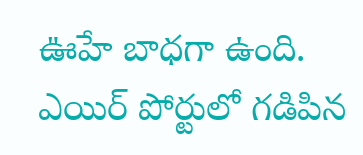ఊహే బాధగా ఉంది. ఎయిర్ పోర్టులో గడిపిన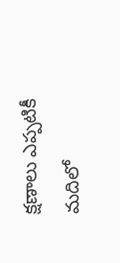క్షణాలు ఎప్పటికీ మదిలో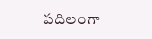పదిలంగా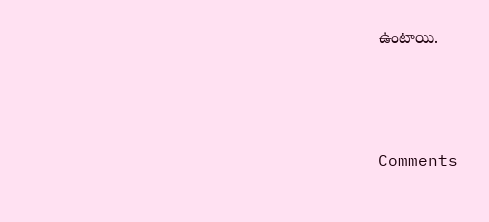ఉంటాయి.






Comments